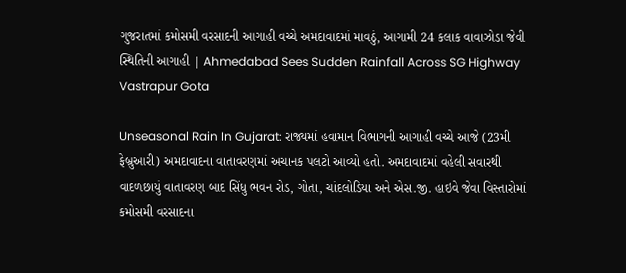ગુજરાતમાં કમોસમી વરસાદની આગાહી વચ્ચે અમદાવાદમાં માવઠું, આગામી 24 કલાક વાવાઝોડા જેવી સ્થિતિની આગાહી | Ahmedabad Sees Sudden Rainfall Across SG Highway Vastrapur Gota

Unseasonal Rain In Gujarat: રાજ્યમાં હવામાન વિભાગની આગાહી વચ્ચે આજે (23મી ફેબ્રુઆરી) અમદાવાદના વાતાવરણમાં અચાનક પલટો આવ્યો હતો. અમદાવાદમાં વહેલી સવારથી વાદળછાયું વાતાવરણ બાદ સિંધુ ભવન રોડ, ગોતા, ચાંદલોડિયા અને એસ.જી. હાઇવે જેવા વિસ્તારોમાં કમોસમી વરસાદના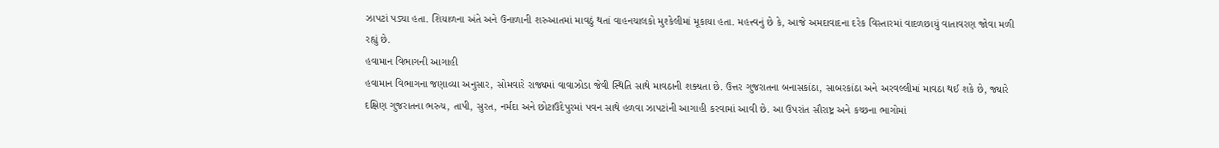ઝાપટાં પડ્યા હતા. શિયાળના અંતે અને ઉનાળાની શરુઆતમાં માવઠું થતાં વાહનચાલકો મુશ્કેલીમાં મૂકાયા હતા. મહત્ત્વનું છે કે, આજે અમદાવાદના દરેક વિસ્તારમાં વાદળછાયું વાતાવરણ જોવા મળી રહ્યું છે.
હવામાન વિભાગની આગાહી
હવામાન વિભાગના જણાવ્યા અનુસાર, સોમવારે રાજ્યમાં વાવાઝોડા જેવી સ્થિતિ સાથે માવઠાની શક્યતા છે. ઉત્તર ગુજરાતના બનાસકાંઠા, સાબરકાંઠા અને અરવલ્લીમાં માવઠા થઈ શકે છે, જ્યારે દક્ષિણ ગુજરાતના ભરુચ, તાપી, સુરત, નર્મદા અને છોટાઉદેપુરમાં પવન સાથે હળવા ઝાપટાંની આગાહી કરવામાં આવી છે. આ ઉપરાંત સૌરાષ્ટ્ર અને કચ્છના ભાગોમાં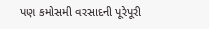પણ કમોસમી વરસાદની પૂરેપૂરી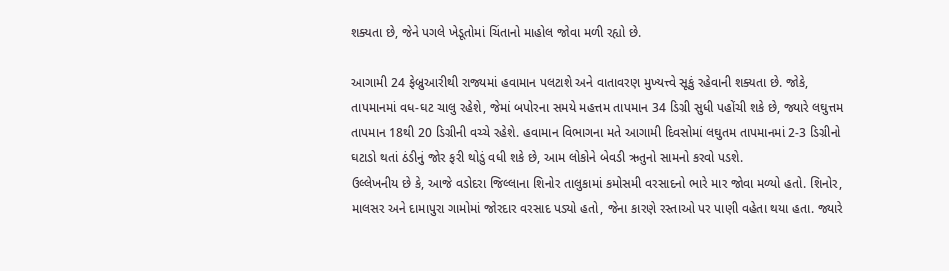શક્યતા છે, જેને પગલે ખેડૂતોમાં ચિંતાનો માહોલ જોવા મળી રહ્યો છે.

આગામી 24 ફેબ્રુઆરીથી રાજ્યમાં હવામાન પલટાશે અને વાતાવરણ મુખ્યત્ત્વે સૂકું રહેવાની શક્યતા છે. જોકે, તાપમાનમાં વધ-ઘટ ચાલુ રહેશે, જેમાં બપોરના સમયે મહત્તમ તાપમાન 34 ડિગ્રી સુધી પહોંચી શકે છે, જ્યારે લઘુત્તમ તાપમાન 18થી 20 ડિગ્રીની વચ્ચે રહેશે. હવામાન વિભાગના મતે આગામી દિવસોમાં લઘુતમ તાપમાનમાં 2-3 ડિગ્રીનો ઘટાડો થતાં ઠંડીનું જોર ફરી થોડું વધી શકે છે, આમ લોકોને બેવડી ઋતુનો સામનો કરવો પડશે.
ઉલ્લેખનીય છે કે, આજે વડોદરા જિલ્લાના શિનોર તાલુકામાં કમોસમી વરસાદનો ભારે માર જોવા મળ્યો હતો. શિનોર, માલસર અને દામાપુરા ગામોમાં જોરદાર વરસાદ પડ્યો હતો, જેના કારણે રસ્તાઓ પર પાણી વહેતા થયા હતા. જ્યારે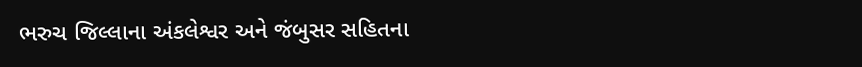ભરુચ જિલ્લાના અંકલેશ્વર અને જંબુસર સહિતના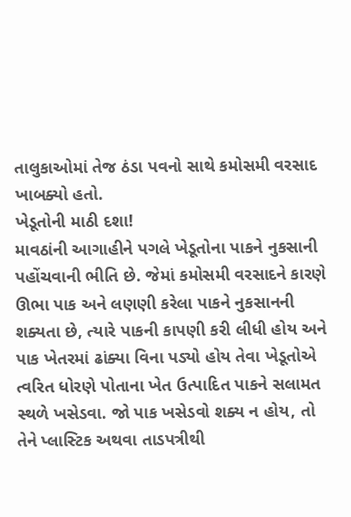તાલુકાઓમાં તેજ ઠંડા પવનો સાથે કમોસમી વરસાદ ખાબક્યો હતો.
ખેડૂતોની માઠી દશા!
માવઠાંની આગાહીને પગલે ખેડૂતોના પાકને નુકસાની પહોંચવાની ભીતિ છે. જેમાં કમોસમી વરસાદને કારણે ઊભા પાક અને લણણી કરેલા પાકને નુકસાનની શક્યતા છે, ત્યારે પાકની કાપણી કરી લીધી હોય અને પાક ખેતરમાં ઢાંક્યા વિના પડ્યો હોય તેવા ખેડૂતોએ ત્વરિત ધોરણે પોતાના ખેત ઉત્પાદિત પાકને સલામત સ્થળે ખસેડવા. જો પાક ખસેડવો શક્ય ન હોય, તો તેને પ્લાસ્ટિક અથવા તાડપત્રીથી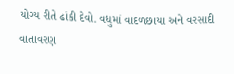યોગ્ય રીતે ઢાંકી દેવો. વધુમાં વાદળછાયા અને વરસાદી વાતાવરણ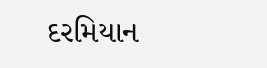દરમિયાન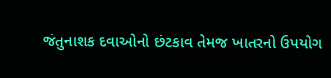જંતુનાશક દવાઓનો છંટકાવ તેમજ ખાતરનો ઉપયોગ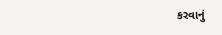કરવાનું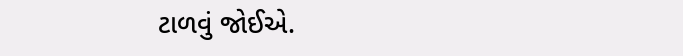ટાળવું જોઈએ.